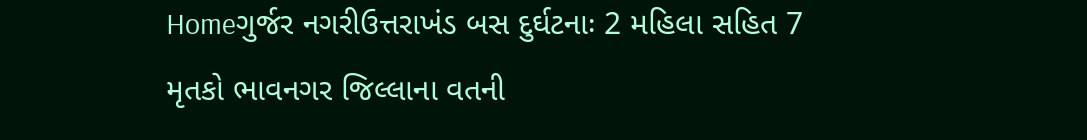Homeગુર્જર નગરીઉત્તરાખંડ બસ દુર્ઘટનાઃ 2 મહિલા સહિત 7 મૃતકો ભાવનગર જિલ્લાના વતની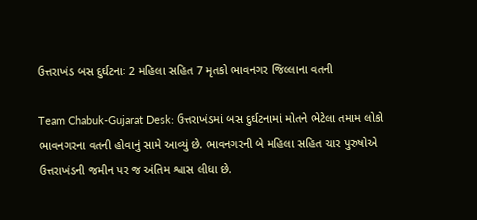ઉત્તરાખંડ બસ દુર્ઘટનાઃ 2 મહિલા સહિત 7 મૃતકો ભાવનગર જિલ્લાના વતની

Team Chabuk-Gujarat Desk: ઉત્તરાખંડમાં બસ દુર્ઘટનામાં મોતને ભેટેલા તમામ લોકો ભાવનગરના વતની હોવાનું સામે આવ્યું છે. ભાવનગરની બે મહિલા સહિત ચાર પુરુષોએ ઉત્તરાખંડની જમીન પર જ અંતિમ શ્વાસ લીધા છે.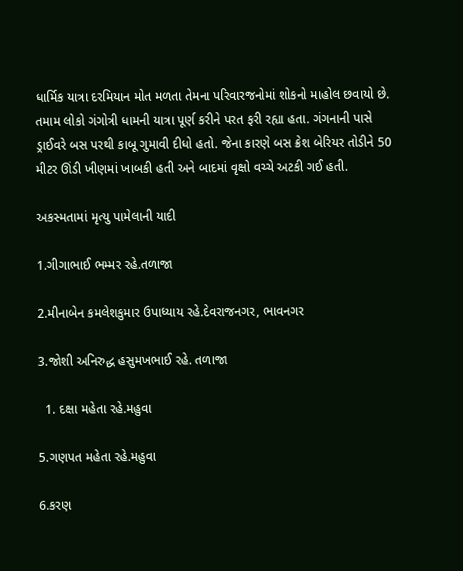ધાર્મિક યાત્રા દરમિયાન મોત મળતા તેમના પરિવારજનોમાં શોકનો માહોલ છવાયો છે.
તમામ લોકો ગંગોત્રી ધામની યાત્રા પૂર્ણ કરીને પરત ફરી રહ્યા હતા. ગંગનાની પાસે ડ્રાઈવરે બસ પરથી કાબૂ ગુમાવી દીધો હતો. જેના કારણે બસ ક્રેશ બેરિયર તોડીને 50 મીટર ઊંડી ખીણમાં ખાબકી હતી અને બાદમાં વૃક્ષો વચ્ચે અટકી ગઈ હતી.

અકસ્મતામાં મૃત્યુ પામેલાની યાદી

1.ગીગાભાઈ ભમ્મર રહે.તળાજા

2.મીનાબેન કમલેશકુમાર ઉપાધ્યાય રહે.દેવરાજનગર, ભાવનગર

3.જોશી અનિરુદ્ધ હસુમખભાઈ રહે. તળાજા

  1. દક્ષા મહેતા રહે.મહુવા

5.ગણપત મહેતા રહે.મહુવા

6.કરણ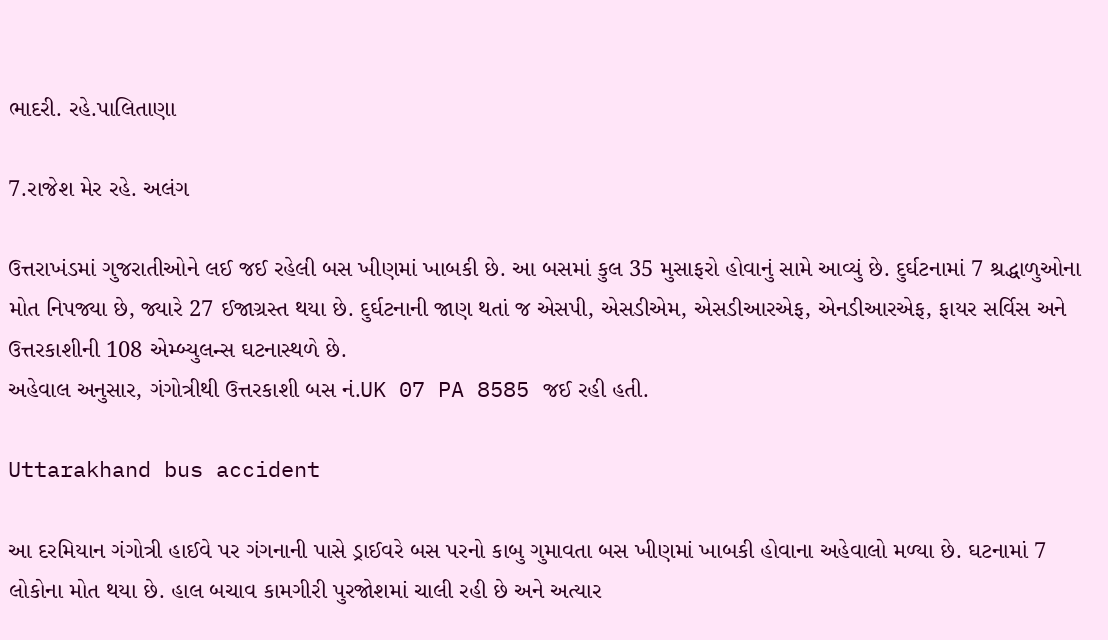ભાદરી. રહે.પાલિતાણા

7.રાજેશ મેર રહે. અલંગ

ઉત્તરાખંડમાં ગુજરાતીઓને લઈ જઈ રહેલી બસ ખીણમાં ખાબકી છે. આ બસમાં કુલ 35 મુસાફરો હોવાનું સામે આવ્યું છે. દુર્ઘટનામાં 7 શ્રદ્ધાળુઓના મોત નિપજ્યા છે, જ્યારે 27 ઈજાગ્રસ્ત થયા છે. દુર્ઘટનાની જાણ થતાં જ એસપી, એસડીએમ, એસડીઆરએફ, એનડીઆરએફ, ફાયર સર્વિસ અને ઉત્તરકાશીની 108 એમ્બ્યુલન્સ ઘટનાસ્થળે છે.
અહેવાલ અનુસાર, ગંગોત્રીથી ઉત્તરકાશી બસ નં.UK 07 PA 8585 જઈ રહી હતી.

Uttarakhand bus accident

આ દરમિયાન ગંગોત્રી હાઈવે પર ગંગનાની પાસે ડ્રાઈવરે બસ પરનો કાબુ ગુમાવતા બસ ખીણમાં ખાબકી હોવાના અહેવાલો મળ્યા છે. ઘટનામાં 7 લોકોના મોત થયા છે. હાલ બચાવ કામગીરી પુરજોશમાં ચાલી રહી છે અને અત્યાર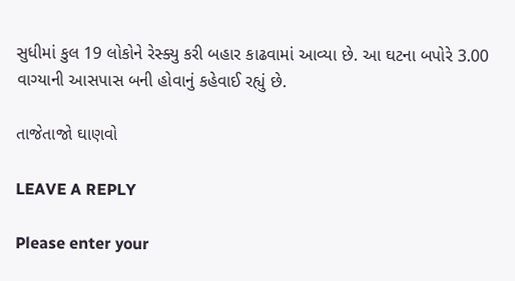સુધીમાં કુલ 19 લોકોને રેસ્ક્યુ કરી બહાર કાઢવામાં આવ્યા છે. આ ઘટના બપોરે 3.00 વાગ્યાની આસપાસ બની હોવાનું કહેવાઈ રહ્યું છે.

તાજેતાજો ઘાણવો

LEAVE A REPLY

Please enter your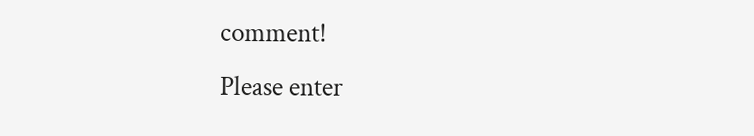comment!
Please enter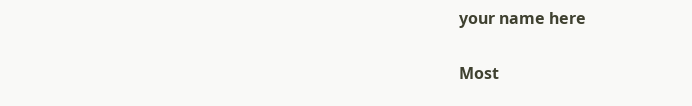your name here

Most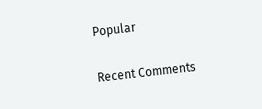Popular

Recent Comments